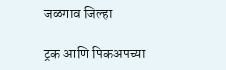जळगाव जिल्हा

ट्रक आणि पिकअपच्या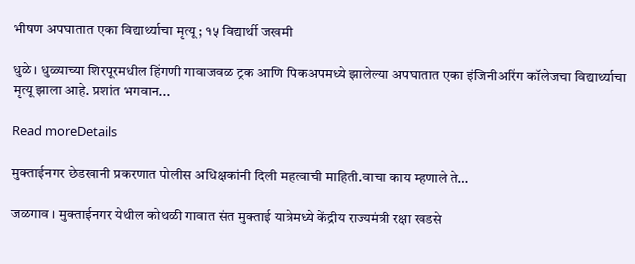भीषण अपघातात एका विद्यार्थ्याचा मृत्यू ; १५ विद्यार्थी जखमी

धुळे । धुळ्याच्या शिरपूरमधील हिंगणी गावाजवळ ट्रक आणि पिकअपमध्ये झालेल्या अपघातात एका इंजिनीअरिंग कॉलेजचा विद्यार्थ्याचा मृत्यू झाला आहे. प्रशांत भगवान...

Read moreDetails

मुक्ताईनगर छेडखानी प्रकरणात पोलीस अधिक्षकांनी दिली महत्वाची माहिती.वाचा काय म्हणाले ते…

जळगाव । मुक्ताईनगर येथील कोथळी गावात संत मुक्ताई यात्रेमध्ये केंद्रीय राज्यमंत्री रक्षा खडसे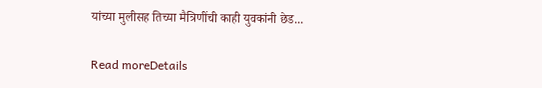यांच्या मुलीसह तिच्या मैत्रिणींची काही युवकांनी छेड...

Read moreDetails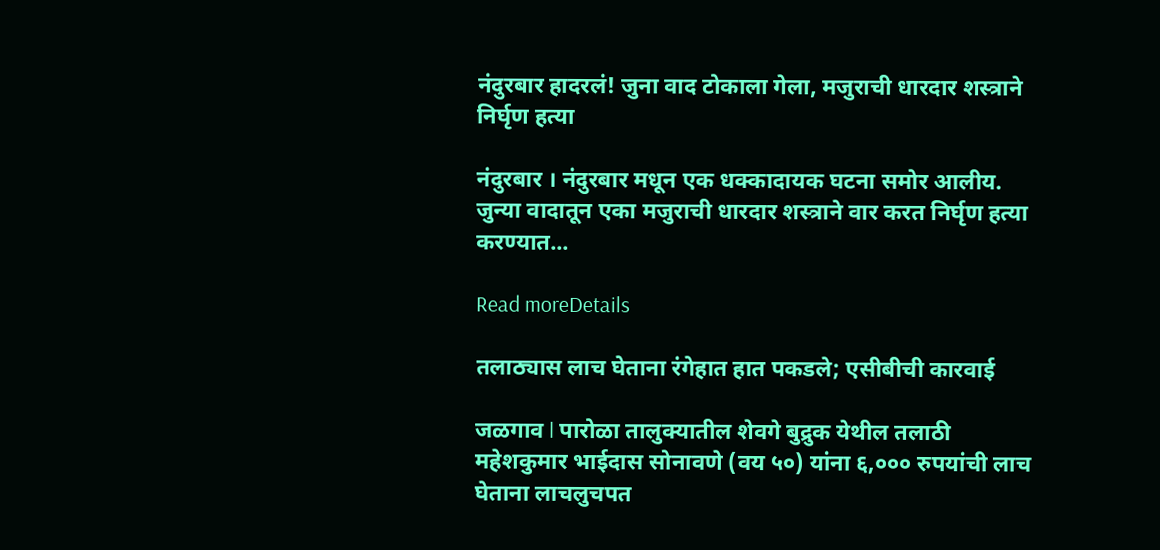नंदुरबार हादरलं! जुना वाद टोकाला गेला, मजुराची धारदार शस्त्राने निर्घृण हत्या

नंदुरबार । नंदुरबार मधून एक धक्कादायक घटना समोर आलीय. जुन्या वादातून एका मजुराची धारदार शस्त्राने वार करत निर्घृण हत्या करण्यात...

Read moreDetails

तलाठ्यास लाच घेताना रंगेहात हात पकडले; एसीबीची कारवाई

जळगाव l पारोळा तालुक्यातील शेवगे बुद्रुक येथील तलाठी महेशकुमार भाईदास सोनावणे (वय ५०) यांना ६,००० रुपयांची लाच घेताना लाचलुचपत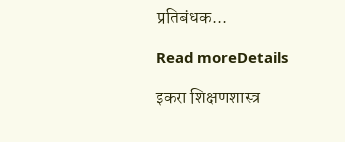प्रतिबंधक...

Read moreDetails

इकरा शिक्षणशास्त्र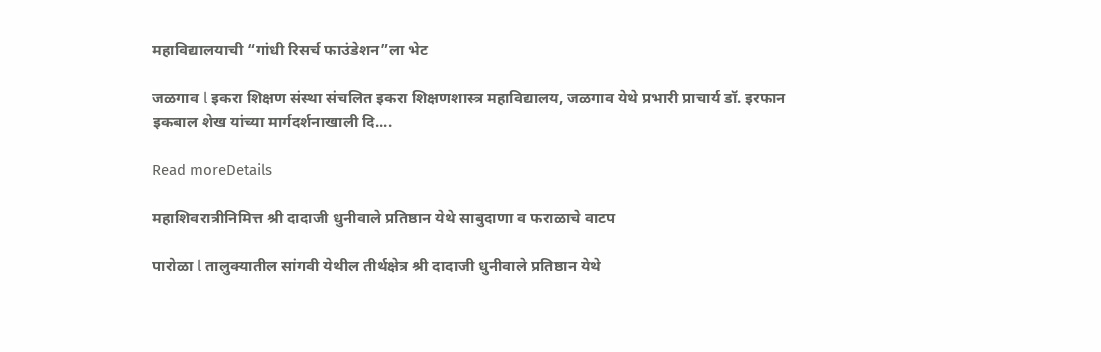महाविद्यालयाची “गांधी रिसर्च फाउंडेशन”ला भेट

जळगाव l इकरा शिक्षण संस्था संचलित इकरा शिक्षणशास्त्र महाविद्यालय, जळगाव येथे प्रभारी प्राचार्य डॉ. इरफान इकबाल शेख यांच्या मार्गदर्शनाखाली दि....

Read moreDetails

महाशिवरात्रीनिमित्त श्री दादाजी धुनीवाले प्रतिष्ठान येथे साबुदाणा व फराळाचे वाटप

पारोळा l तालुक्यातील सांगवी येथील तीर्थक्षेत्र श्री दादाजी धुनीवाले प्रतिष्ठान येथे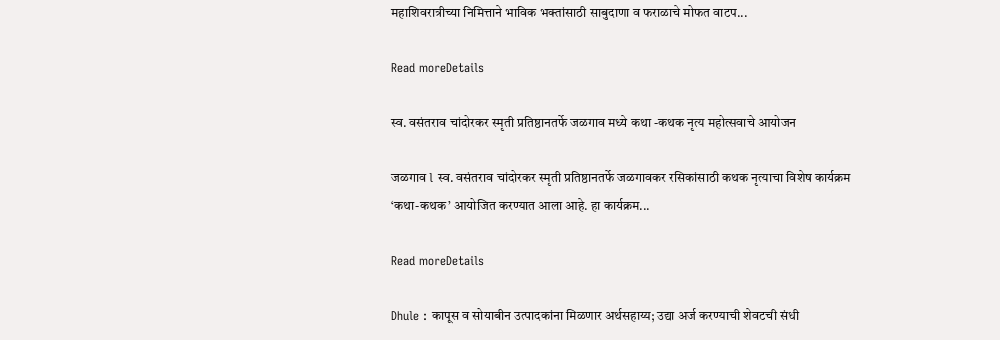महाशिवरात्रीच्या निमित्ताने भाविक भक्तांसाठी साबुदाणा व फराळाचे मोफत वाटप...

Read moreDetails

स्व. वसंतराव चांदोरकर स्मृती प्रतिष्ठानतर्फे जळगाव मध्ये कथा -कथक नृत्य महोत्सवाचे आयोजन

जळगाव l स्व. वसंतराव चांदोरकर स्मृती प्रतिष्ठानतर्फे जळगावकर रसिकांसाठी कथक नृत्याचा विशेष कार्यक्रम ‘कथा-कथक’ आयोजित करण्यात आला आहे. हा कार्यक्रम...

Read moreDetails

Dhule : कापूस व सोयाबीन उत्पादकांना मिळणार अर्थसहाय्य; उद्या अर्ज करण्याची शेवटची संधी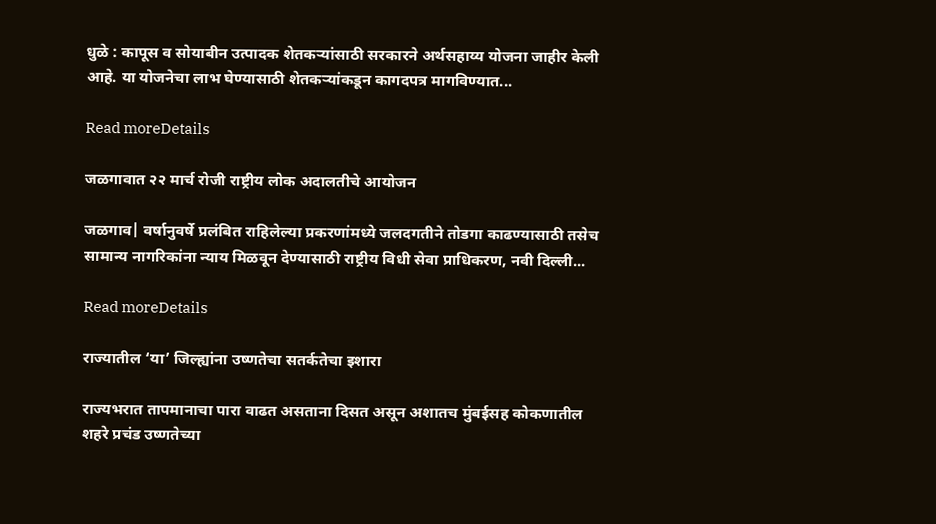धुळे : कापूस व सोयाबीन उत्पादक शेतकऱ्यांसाठी सरकारने अर्थसहाय्य योजना जाहीर केली आहे. या योजनेचा लाभ घेण्यासाठी शेतकऱ्यांकडून कागदपत्र मागविण्यात...

Read moreDetails

जळगावात २२ मार्च रोजी राष्ट्रीय लोक अदालतीचे आयोजन

जळगाव| वर्षानुवर्षे प्रलंबित राहिलेल्या प्रकरणांमध्ये जलदगतीने तोडगा काढण्यासाठी तसेच सामान्य नागरिकांना न्याय मिळवून देण्यासाठी राष्ट्रीय विधी सेवा प्राधिकरण, नवी दिल्ली...

Read moreDetails

राज्यातील ‘या’ जिल्ह्यांना उष्णतेचा सतर्कतेचा इशारा

राज्यभरात तापमानाचा पारा वाढत असताना दिसत असून अशातच मुंबईसह कोकणातील शहरे प्रचंड उष्णतेच्या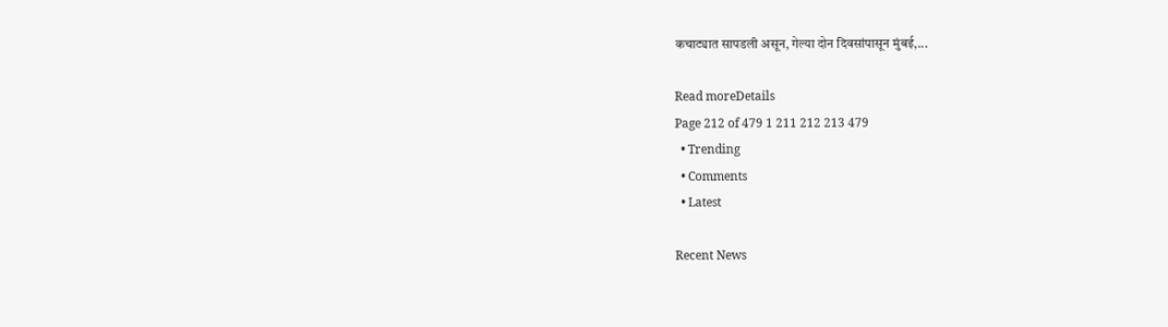कचाट्यात सापडली असून, गेल्या दोन दिवसांपासून मुंबई,...

Read moreDetails
Page 212 of 479 1 211 212 213 479
  • Trending
  • Comments
  • Latest

Recent News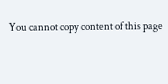You cannot copy content of this page